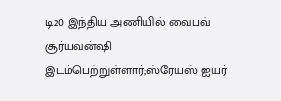டி20 இந்திய அணியில் வைபவ் சூர்யவன்ஷி இடம்பெற்றுள்ளார்;ஸ்ரேயஸ் ஐயர்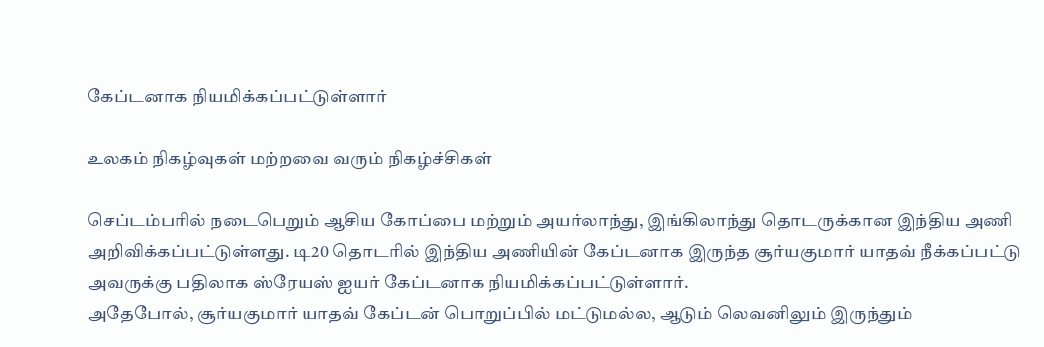கேப்டனாக நியமிக்கப்பட்டுள்ளார்

உலகம் நிகழ்வுகள் மற்றவை வரும் நிகழ்ச்சிகள்

செப்டம்பரில் நடைபெறும் ஆசிய கோப்பை மற்றும் அயர்லாந்து, இங்கிலாந்து தொடருக்கான இந்திய அணி அறிவிக்கப்பட்டுள்ளது. டி20 தொடரில் இந்திய அணியின் கேப்டனாக இருந்த சூர்யகுமார் யாதவ் நீக்கப்பட்டு அவருக்கு பதிலாக ஸ்ரேயஸ் ஐயர் கேப்டனாக நியமிக்கப்பட்டுள்ளார்.
அதேபோல், சூர்யகுமார் யாதவ் கேப்டன் பொறுப்பில் மட்டுமல்ல, ஆடும் லெவனிலும் இருந்தும்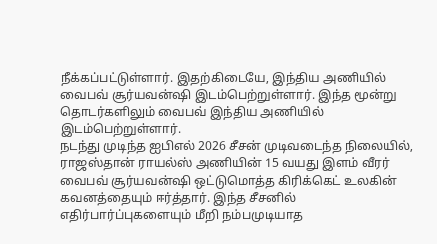நீக்கப்பட்டுள்ளார். இதற்கிடையே, இந்திய அணியில் வைபவ் சூர்யவன்ஷி இடம்பெற்றுள்ளார். இந்த மூன்று தொடர்களிலும் வைபவ் இந்திய அணியில் இடம்பெற்றுள்ளார்.
நடந்து முடிந்த ஐபிஎல் 2026 சீசன் முடிவடைந்த நிலையில், ராஜஸ்தான் ராயல்ஸ் அணியின் 15 வயது இளம் வீரர் வைபவ் சூர்யவன்ஷி ஒட்டுமொத்த கிரிக்கெட் உலகின் கவனத்தையும் ஈர்த்தார். இந்த சீசனில் எதிர்பார்ப்புகளையும் மீறி நம்பமுடியாத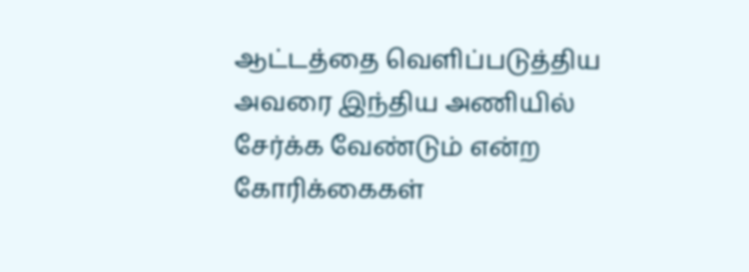ஆட்டத்தை வெளிப்படுத்திய அவரை இந்திய அணியில் சேர்க்க வேண்டும் என்ற கோரிக்கைகள்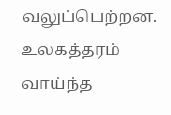வலுப்பெற்றன.
உலகத்தரம் வாய்ந்த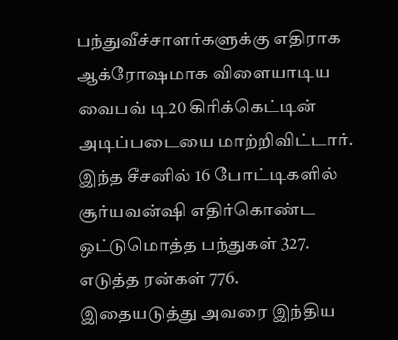பந்துவீச்சாளர்களுக்கு எதிராக ஆக்ரோஷமாக விளையாடிய வைபவ் டி20 கிரிக்கெட்டின் அடிப்படையை மாற்றிவிட்டார். இந்த சீசனில் 16 போட்டிகளில் சூர்யவன்ஷி எதிர்கொண்ட ஒட்டுமொத்த பந்துகள் 327. எடுத்த ரன்கள் 776. இதையடுத்து அவரை இந்திய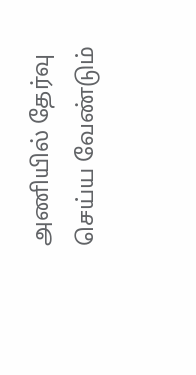அணியில் தேர்வு செய்ய வேண்டும்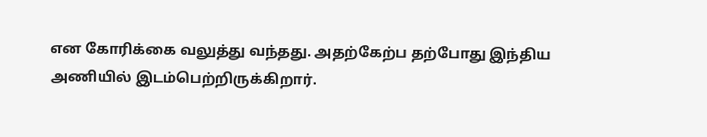என கோரிக்கை வலுத்து வந்தது. அதற்கேற்ப தற்போது இந்திய அணியில் இடம்பெற்றிருக்கிறார்.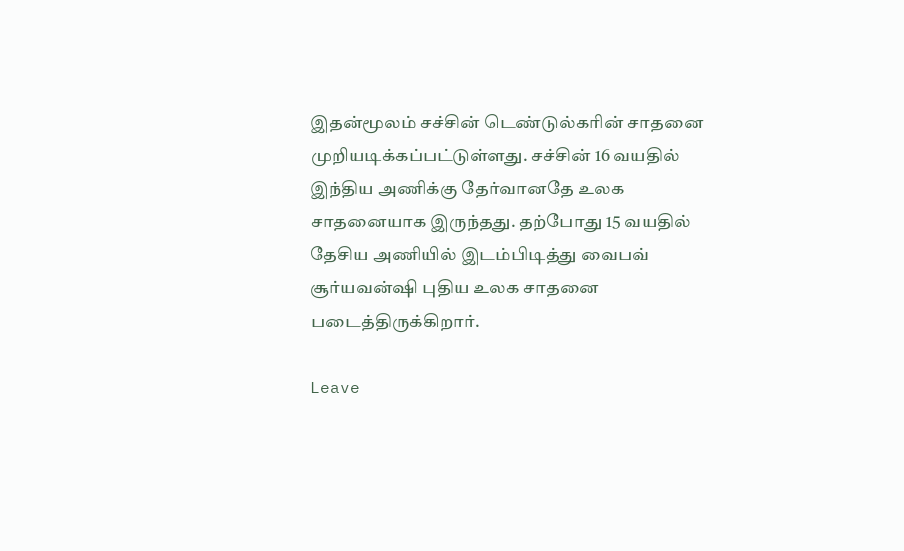இதன்மூலம் சச்சின் டெண்டுல்கரின் சாதனை முறியடிக்கப்பட்டுள்ளது. சச்சின் 16 வயதில் இந்திய அணிக்கு தேர்வானதே உலக சாதனையாக இருந்தது. தற்போது 15 வயதில் தேசிய அணியில் இடம்பிடித்து வைபவ் சூர்யவன்ஷி புதிய உலக சாதனை படைத்திருக்கிறார்.

Leave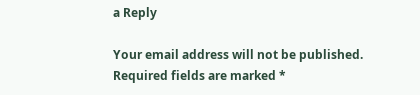a Reply

Your email address will not be published. Required fields are marked *